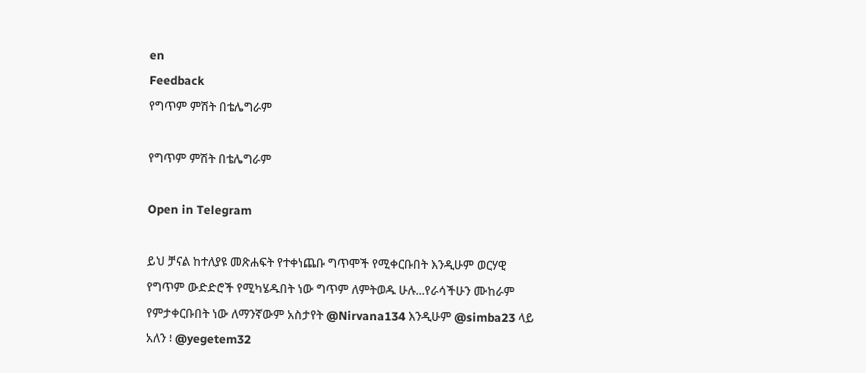en
Feedback
የግጥም ምሽት በቴሌግራም

የግጥም ምሽት በቴሌግራም

Open in Telegram

ይህ ቻናል ከተለያዩ መጽሐፍት የተቀነጨቡ ግጥሞች የሚቀርቡበት እንዲሁም ወርሃዊ የግጥም ውድድሮች የሚካሄዱበት ነው ግጥም ለምትወዱ ሁሉ...የራሳችሁን ሙከራም የምታቀርቡበት ነው ለማንኛውም አስታየት @Nirvana134 እንዲሁም @simba23 ላይ አለን ፧ @yegetem32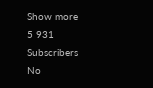Show more
5 931
Subscribers
No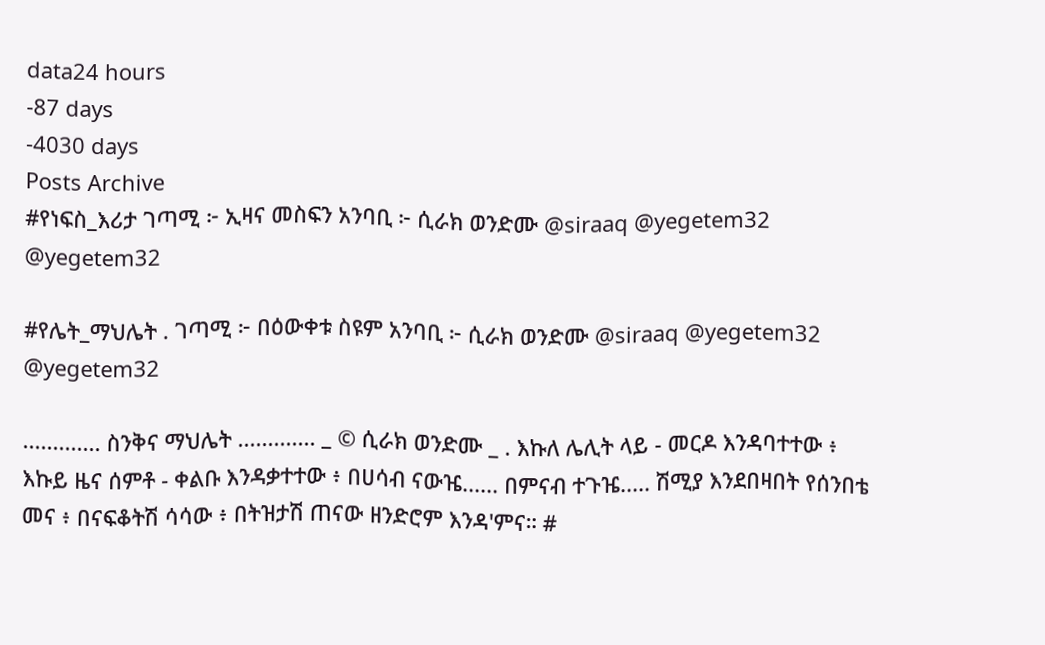data24 hours
-87 days
-4030 days
Posts Archive
#የነፍስ_እሪታ ገጣሚ ፦ ኢዛና መስፍን አንባቢ ፦ ሲራክ ወንድሙ @siraaq @yegetem32 @yegetem32

#የሌት_ማህሌት . ገጣሚ ፦ በዕውቀቱ ስዩም አንባቢ ፦ ሲራክ ወንድሙ @siraaq @yegetem32 @yegetem32

............. ስንቅና ማህሌት ............. _ © ሲራክ ወንድሙ _ . እኩለ ሌሊት ላይ - መርዶ እንዳባተተው ፥ እኩይ ዜና ሰምቶ - ቀልቡ እንዳቃተተው ፥ በሀሳብ ናውዤ...... በምናብ ተጉዤ..... ሽሚያ እንደበዛበት የሰንበቴ መና ፥ በናፍቆትሽ ሳሳው ፥ በትዝታሽ ጠናው ዘንድሮም እንዳ'ምና። #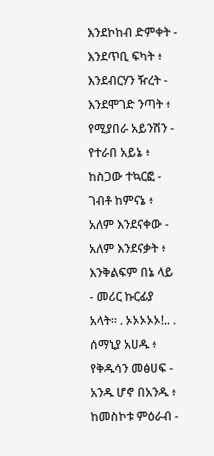እንደኮከብ ድምቀት - እንደጥቢ ፍካት ፥ እንደብርሃን ዥረት - እንደሞገድ ንጣት ፥ የሚያበራ አይንሽን - የተራበ አይኔ ፥ ከስጋው ተኳርፎ - ገብቶ ከምናኔ ፥ አለም እንደናቀው - አለም እንደናቃት ፥ እንቅልፍም በኔ ላይ - መሪር ኩርፊያ አላት። . ኦኦኦኦኦ!.. . ሰማኒያ አሀዱ ፥ የቅዱሳን መፅሀፍ - አንዱ ሆኖ በአንዱ ፥ ከመስኮቱ ምዕራብ -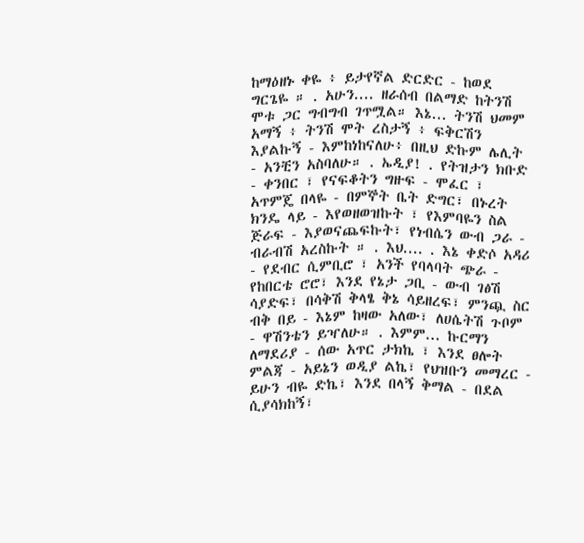ከማዕዘኑ ቀዬ ፥ ይታየኛል ድርድር - ከወደ ግርጌዬ ። . አሁን.... ዘራሰብ በልማድ ከትንሽ ሞቱ ጋር ግብግብ ገጥሟል። እኔ... ትንሽ ህመም አማኝ ፥ ትንሽ ሞት ረስታኝ ፥ ፍቅርሽን እያልኩኝ - እምከነከናለሁ፥ በዚህ ድኩም ሌሊት - አንቺን አስባለሁ። . ኤዲያ! . የትዝታን ክቡድ - ቀንበር ፣ የናፍቆትን ግዙፍ - ሞፈር ፣ አጥምጄ በላዬ - በምኞት ቤት ድግር፣ በኑረት ክንዴ ላይ - እየወዘወዝኩት ፣ የእምባዬን ስል ጅራፍ - እያወናጨፍኩት፣ የነብሴን ውብ ጋራ - ብራብሽ አረስኩት ። . እህ.... . እኔ ቀድሶ አዳሪ - የደብር ሲምቢሮ ፣ አንች የባላባት ጭራ - የከበርቴ ሮሮ፣ እንደ የኔታ ጋቢ - ውብ ገፅሽ ሳያድፍ፣ በሳቅሽ ቅላፄ ቅኔ ሳይዘረፍ፣ ምንጯ ስር ብቅ በይ - እኔም ከዛው አለው፣ ለሀሴትሽ ጉቦም - ዋሽንቴን ይዣለሁ። . እምም... ኩርማን ለማደሪያ - ሰው አጥር ታክኬ ፣ እንደ ፀሎት ምልጃ - አይኔን ወዲያ ልኬ፣ የህዝቡን መማረር - ይሁን ብዬ ድኬ፣ እንደ በላኝ ቅማል - በደል ሲያሳክከኝ፣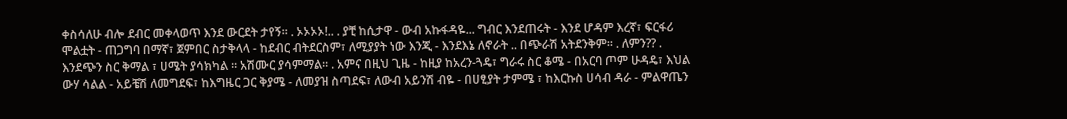ቀስሳለሁ ብሎ ደብር መቀላወጥ እንደ ውርደት ታየኝ። . ኦኦኦኦ!.. . ያቺ ከሲታዋ - ውብ አኩፋዳዬ... ግብር እንደጠሩት - እንደ ሆዳም እረኛ፣ ፍርፋሪ ሞልቷት - ጠጋግባ በማኛ፣ ጀምበር ስታቅላላ - ከደብር ብትደርስም፣ ለሚያያት ነው እንጂ - እንደእኔ ለኖራት .. በጭራሽ አትደንቅም። . ለምን?? . እንደጭን ስር ቅማል ፣ ሀሜት ያሳክካል ። አሽሙር ያሳምማል። . አምና በዚህ ጊዜ - ከዚያ ከአረን-ጓዴ፣ ግራሩ ስር ቆሜ - በአርባ ጦም ሁዳዴ፣ እህል ውሃ ሳልል - አይቼሽ ለመግደፍ፣ ከእግዜር ጋር ቅያሜ - ለመያዝ ስጣደፍ፣ ለውብ አይንሽ ብዬ - በሀፂያት ታምሜ ፣ ከእርኩስ ሀሳብ ዳራ - ምልዋጤን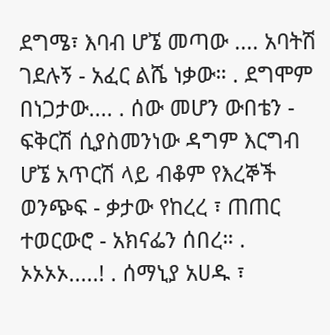ደግሜ፣ እባብ ሆኜ መጣው .... አባትሽ ገደሉኝ - አፈር ልሼ ነቃው። . ደግሞም በነጋታው.... . ሰው መሆን ውበቴን - ፍቅርሽ ሲያስመንነው ዳግም እርግብ ሆኜ አጥርሽ ላይ ብቆም የእረኞች ወንጭፍ - ቃታው የከረረ ፣ ጠጠር ተወርውሮ - አክናፌን ሰበረ። . ኦኦኦኦ.....! . ሰማኒያ አሀዱ ፣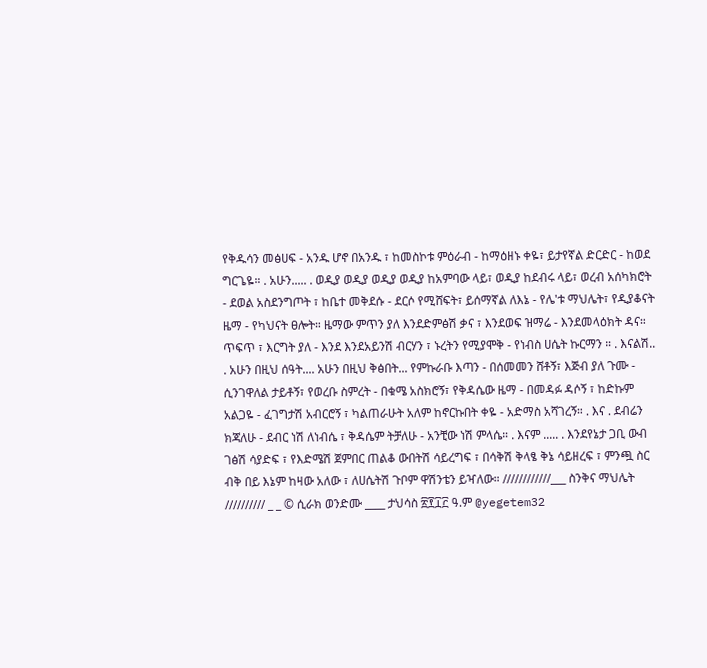የቅዱሳን መፅሀፍ - አንዱ ሆኖ በአንዱ ፣ ከመስኮቱ ምዕራብ - ከማዕዘኑ ቀዬ፣ ይታየኛል ድርድር - ከወደ ግርጌዬ። . አሁን..... . ወዲያ ወዲያ ወዲያ ወዲያ ከአምባው ላይ፣ ወዲያ ከደብሩ ላይ፣ ወረብ አሰካክሮት - ደወል አስደንግጦት ፣ ከቤተ መቅደሱ - ደርሶ የሚሸፍት፣ ይሰማኛል ለእኔ - የሌ'ቱ ማህሌት፣ የዲያቆናት ዜማ - የካህናት ፀሎት። ዜማው ምጥን ያለ እንደድምፅሽ ቃና ፣ እንደወፍ ዝማሬ - እንደመላዕክት ዳና። ጥፍጥ ፣ እርግት ያለ - እንደ እንደአይንሽ ብርሃን ፣ ኑረትን የሚያሞቅ - የነብስ ሀሴት ኩርማን ። . እናልሽ.. . አሁን በዚህ ሰዓት.... አሁን በዚህ ቅፅበት... የምኩራቡ እጣን - በሰመመን ሸቶኝ፣ እጅብ ያለ ጉሙ - ሲንገዋለል ታይቶኝ፣ የወረቡ ስምረት - በቁሜ አስክሮኝ፣ የቅዳሴው ዜማ - በመዳፉ ዳሶኝ ፣ ከድኩም አልጋዬ - ፈገግታሽ አብርሮኝ ፣ ካልጠራሁት አለም ከኖርኩበት ቀዬ - አድማስ አሻገረኝ። . እና . ደብሬን ክጃለሁ - ደብር ነሽ ለነብሴ ፣ ቅዳሴም ትቻለሁ - አንቺው ነሽ ምላሴ። . እናም ..... . እንደየኔታ ጋቢ ውብ ገፅሽ ሳያድፍ ፣ የእድሜሽ ጀምበር ጠልቆ ውበትሽ ሳይረግፍ ፣ በሳቅሽ ቅላፄ ቅኔ ሳይዘረፍ ፣ ምንጯ ስር ብቅ በይ እኔም ከዛው አለው ፣ ለሀሴትሽ ጉቦም ዋሽንቴን ይዣለው። ////////////___ ስንቅና ማህሌት ////////// _ _ © ሲራክ ወንድሙ ____ ታህሳስ ፳፻፲፫ ዓ.ም @yegetem32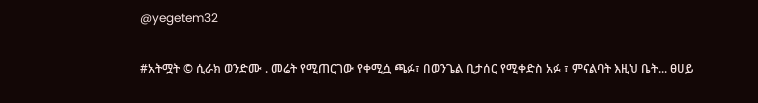@yegetem32

#አትሟት © ሲራክ ወንድሙ . መሬት የሚጠርገው የቀሚሷ ጫፉ፣ በወንጌል ቢታሰር የሚቀድስ አፉ ፣ ምናልባት እዚህ ቤት... ፀሀይ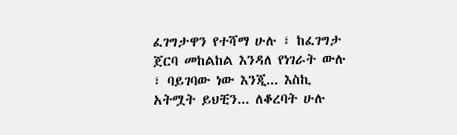ፈገግታዋን የተሻማ ሁሉ ፣ ከፈገግታ ጀርባ መከልከል እንዳለ የነገራት ውሉ ፣ ባይገባው ነው እንጂ... እስኪ አትሟት ይህቺን... ለቆረባት ሁሉ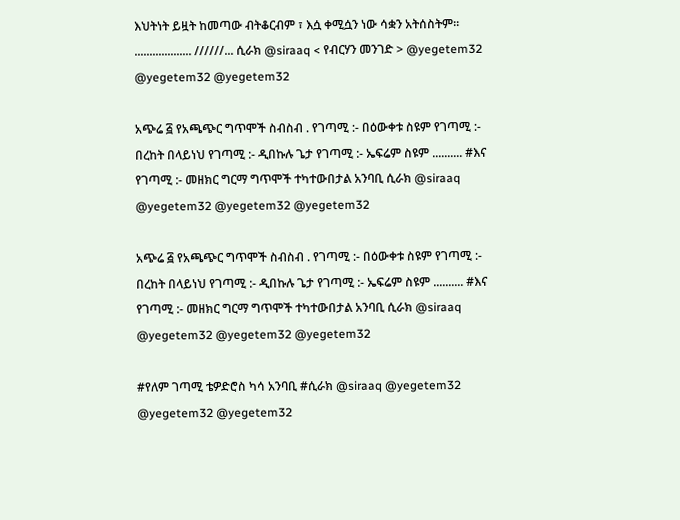እህትነት ይዟት ከመጣው ብትቆርብም ፣ እሷ ቀሚሷን ነው ሳቋን አትሰስትም። ................... //////... ሲራክ @siraaq < የብርሃን መንገድ > @yegetem32 @yegetem32 @yegetem32

አጭሬ ፭ የአጫጭር ግጥሞች ስብስብ . የገጣሚ :- በዕውቀቱ ስዩም የገጣሚ :- በረከት በላይነህ የገጣሚ :- ዲበኩሉ ጌታ የገጣሚ :- ኤፍሬም ስዩም .......... #እና የገጣሚ :- መዘክር ግርማ ግጥሞች ተካተውበታል አንባቢ ሲራክ @siraaq @yegetem32 @yegetem32 @yegetem32

አጭሬ ፭ የአጫጭር ግጥሞች ስብስብ . የገጣሚ :- በዕውቀቱ ስዩም የገጣሚ :- በረከት በላይነህ የገጣሚ :- ዲበኩሉ ጌታ የገጣሚ :- ኤፍሬም ስዩም .......... #እና የገጣሚ :- መዘክር ግርማ ግጥሞች ተካተውበታል አንባቢ ሲራክ @siraaq @yegetem32 @yegetem32 @yegetem32

#የለም ገጣሚ ቴዎድሮስ ካሳ አንባቢ #ሲራክ @siraaq @yegetem32 @yegetem32 @yegetem32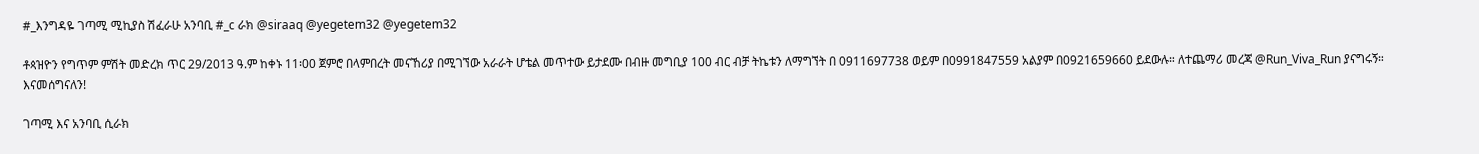#_እንግዳዬ ገጣሚ ሚኪያስ ሽፈራሁ አንባቢ #_c ራክ @siraaq @yegetem32 @yegetem32

ቶጳዝዮን የግጥም ምሽት መድረክ ጥር 29/2013 ዓ.ም ከቀኑ 11፡00 ጀምሮ በላምበረት መናኸሪያ በሚገኘው አራራት ሆቴል መጥተው ይታደሙ በብዙ መግቢያ 100 ብር ብቻ ትኬቱን ለማግኘት በ 0911697738 ወይም በ0991847559 አልያም በ0921659660 ይደውሉ። ለተጨማሪ መረጃ @Run_Viva_Run ያናግሩኝ። እናመሰግናለን!

ገጣሚ እና አንባቢ ሲራክ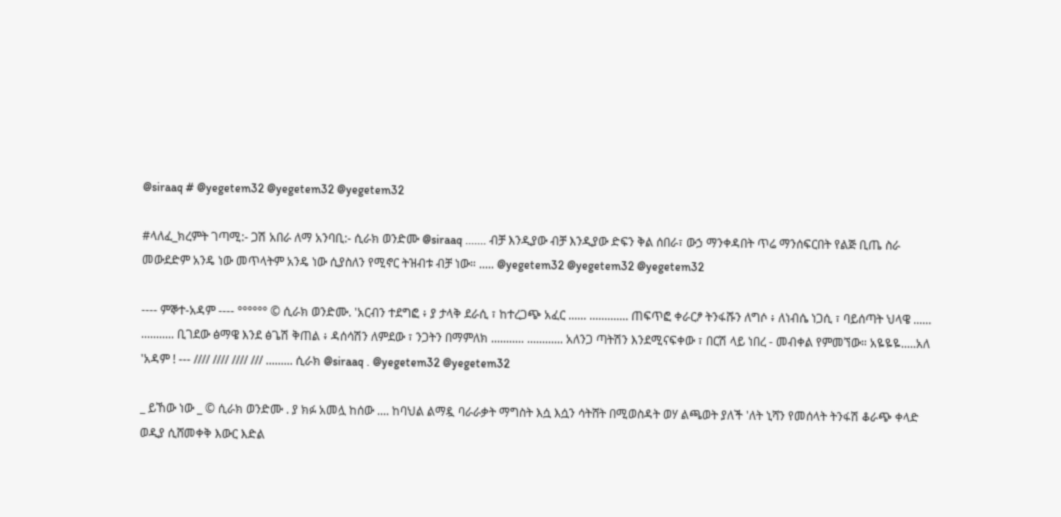@siraaq # @yegetem32 @yegetem32 @yegetem32

#ላለፈ_ክረምት ገጣሚ:- ጋሽ አበራ ለማ አንባቢ:- ሲራክ ወንድሙ @siraaq ....... ብቻ እንዲያው ብቻ እንዲያው ድፍን ቅል ሰበራ፣ ውኃ ማንቀዳበት ጥሬ ማንሰፍርበት የልጅ ቢጤ ስራ መውደድም አንዴ ነው መጥላትም አንዴ ነው ሲያስለን የሚኖር ትዝብቱ ብቻ ነው። ..... @yegetem32 @yegetem32 @yegetem32

---- ምኞተ-አዳም ---- °°°°°° © ሲራክ ወንድሙ. 'አርብን ተደግፎ ፥ ያ ታላቅ ደራሲ ፣ ከተረጋጭ አፈር ...... ............. ጠፍጥፎ ቀራርፆ ትንፋሹን ለግሶ ፥ ለነብሴ ነጋሲ ፣ ባይሰጣት ህላዌ ...... ........... ቢገደው ፅማዌ እንደ ፅጌሽ ቅጠል ፥ ዳሰሳሽን ለምደው ፣ ንጋትን በማምለክ ........... ............ አለንጋ ጣትሽን እንደሚናፍቀው ፣ በርሽ ላይ ነበረ - መብቀል የምመኘው። አዬዬዬ.....አለ 'አዳም ! --- //// //// //// /// ......... ሲራክ @siraaq . @yegetem32 @yegetem32

_ ይኸው ነው _ © ሲራክ ወንድሙ . ያ ክፉ አመሏ ከሰው .... ከባህል ልማዷ ባራራቃት ማግስት እሷ እሷን ሳትሸት በሚወስዳት ወሃ ልጫወት ያለች 'ለት ኒሻን የመሰላት ትንፋሽ ቆራጭ ቀላድ ወዲያ ሲሸመቀቅ እውር እድል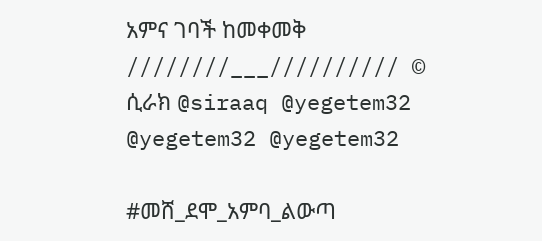አምና ገባች ከመቀመቅ ////////___////////// © ሲራክ @siraaq @yegetem32 @yegetem32 @yegetem32

#መሸ_ደሞ_አምባ_ልውጣ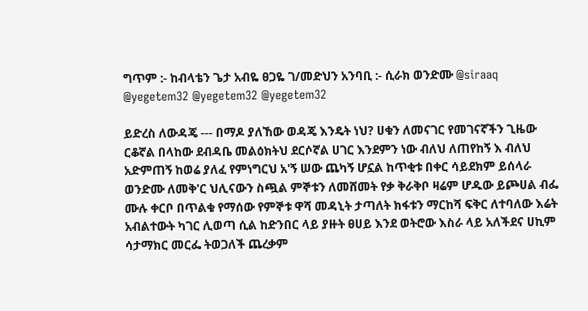ግጥም :- ከብላቴን ጌታ አብዬ ፀጋዬ ገ/መድህን አንባቢ :- ሲራክ ወንድሙ @siraaq @yegetem32 @yegetem32 @yegetem32

ይድረስ ለውዳጄ --- በማዶ ያለኸው ወዳጄ እንዴት ነህ? ሀቁን ለመናገር የመገናኛችን ጊዜው ርቆኛል በላከው ደብዳቤ መልዕክትህ ደርሶኛል ሀገር እንደምን ነው ብለህ ለጠየከኝ እ ብለህ አድምጠኝ ከወሬ ያለፈ የምነግርህ አ'ኝ ሠው ጨካኝ ሆኗል ከጥቂቱ በቀር ሳይደክም ይሰላራ ወንድሙ ለመቅ'ር ህሊናውን ስጯል ምኞቱን ለመሸመት የቃ ቅራቅቦ ዛሬም ሆዱው ይጮሀል ብፌ ሙሉ ቀርቦ በጥልቁ የማሰው የምኞቱ ዋሻ መዳኒት ታጣለት ክፋቱን ማርከሻ ፍቅር ለተባለው እሬት አብልተውት ካገር ሊወጣ ሲል ከድንበር ላይ ያዙት ፀሀይ እንደ ወትሮው እስራ ላይ አለችደና ሀኪም ሳታማክር መርፌ ትወጋለች ጨረቃም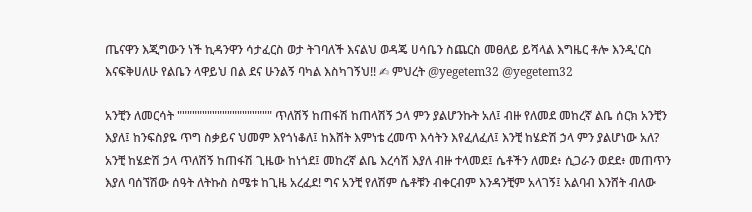ጤናዋን እጂግውን ነች ኪዳንዋን ሳታፈርስ ወታ ትገባለች እናልህ ወዳጄ ሀሳቤን ስጨርስ መፀለይ ይሻላል እግዜር ቶሎ እንዲ'ርስ እናፍቅሀለሁ የልቤን ላዋይህ በል ደና ሁንልኝ ባካል እስካገኝህ!! ✍ ምህረት @yegetem32 @yegetem32

አንቺን ለመርሳት """"""""""""""""""" ጥለሽኝ ከጠፋሽ ከጠላሽኝ ኃላ ምን ያልሆንኩት አለ፤ ብዙ የለመደ መከረኛ ልቤ ሰርክ አንቺን እያለ፤ ከንፍስያዬ ጥግ ስቃይና ህመም እየጎነቆለ፤ ከእሸት እምነቴ ረመጥ እሳትን እየፈለፈለ፤ እንቺ ከሄድሽ ኃላ ምን ያልሆነው አለ? አንቺ ከሄድሽ ኃላ ጥለሽኝ ከጠፋሽ ጊዜው ከነጎደ፤ መከረኛ ልቤ እረሳሽ እያለ ብዙ ተላመደ፤ ሴቶችን ለመደ፥ ሲጋራን ወደደ፥ መጠጥን እያለ ባሰኘሽው ሰዓት ለትኩስ ስሜቱ ከጊዜ አረፈደ! ግና አንቺ የለሽም ሴቶቹን ብቀርብም እንዳንቺም አላገኝ፤ አልባብ እንሸት ብለው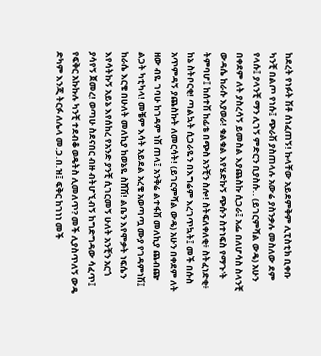ከደረት የነፉት ሽቶ ሰነፈጠኝ! ኩላቸው አይደምቅም ሊፒስቲክ ቢቀቡ ካንቺ በልጦ የነሱ፤ ጭራሽ ያስጠላሉ አውሬ ያስንቃሉ መስለው ደም የላሱ፤ ያላንቺ ማን ሊገኝ ምድርን ቢያስሱ.. (ይገርምሻል ውዴ) አሁን በቀደም ለት ያስረሳኝ ይመስል እያጨስኩ ሲጋራ፤ አፌ በለሆሳስ ስላንቺ ውዳሴ ከራሱ እያወራ! ቁልቁል እየሄድኩኝ ጭሱን ስተነፍስ የማጉ'ት ትምባሆ፤ ከሰተሽ ከፊቴ በጭስ አንቺን ስሎ! ስትፍለቀለቂ፥ ስትፈነድቂ፥ ከኔ ስትቦርቂ! ጣልኳት ሲጋራዬን በእግሬም እረገጥኳት፤ መች በሱስ አጥምዳኝ ያጨስኩት ለመርሳት! (ይገርምሻል ውዴ) አሁን በቀደም ለት ዘው ብዬ ገባሁ ከገዳም ነሽ ጠላ፤ አንቅሬ ልተፋሽ መለኪያ ጨብጬ ልጋት ካቲካላ! መቼም እሳት አይደል አረቄ አወጣጧ ሙያ የገዳምነሽ፤ ከራሴ እርቄ በሁለት መለኪያ ከወኔዬ ስሸሽ! ልቤን እየሞቃት ነፍሴን እየሳትኩኝ አይኔ እየሰከረ የአንድ ያንቺ ሲገርመኝ ሁለት አንቺን አርጎ ያሳየኝ ጀመረ! ወጣሁ ስደናበር ብዙ ብትሆኚብኝ ከግድግዳው ሳፈጥ፤ የፍቅር አኩኩሉ ካንቺ ተደብቆ ወዴትስ ሊመለጥ? መች ሊያስጥለኝ ውዴ ድካም እንጂ ትርፉ ለሌላ መ.ጋ.በ.ዝ፤ ፍቅር ከገነነ መች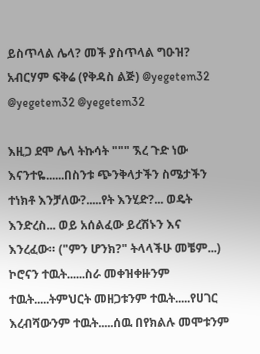ይስጥላል ሌላ? መች ያስጥላል ግዑዝ? አብርሃም ፍቅሬ (የቅዳስ ልጅ) @yegetem32 @yegetem32 @yegetem32

እዚጋ ደሞ ሌላ ትኩሳት """ ኧረ ጉድ ነው እናንተዬ......በስንቱ ጭንቅላታችን ስሜታችን ተነክቶ እንቻለው?.....የት እንሂድ?... ወዴት እንድረስ... ወይ አሰልፈው ይረሽኑን እና እንረፈው። ("ምን ሆንክ?" ትላላችሁ መቼም...) ኮሮናን ተዉት......ስራ መቀዝቀዙንም ተዉት.....ትምህርት መዘጋቱንም ተዉት.....የሀገር እረብሻውንም ተዉት.....ሰዉ በየክልሉ መሞቱንም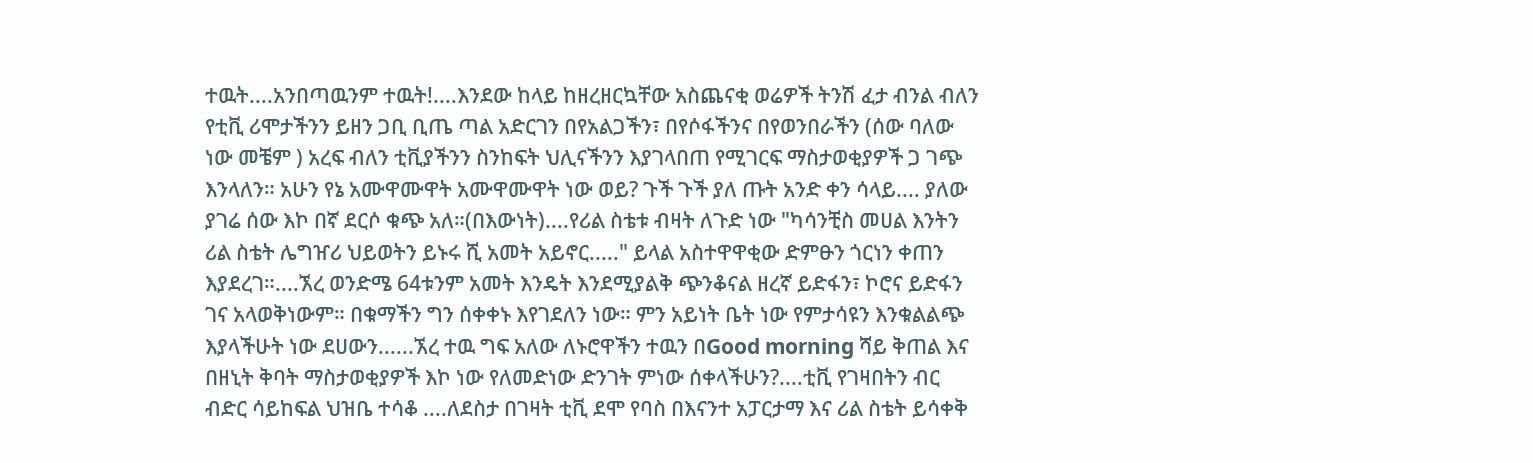ተዉት....አንበጣዉንም ተዉት!....እንደው ከላይ ከዘረዘርኳቸው አስጨናቂ ወሬዎች ትንሽ ፈታ ብንል ብለን የቲቪ ሪሞታችንን ይዘን ጋቢ ቢጤ ጣል አድርገን በየአልጋችን፣ በየሶፋችንና በየወንበራችን (ሰው ባለው ነው መቼም ) አረፍ ብለን ቲቪያችንን ስንከፍት ህሊናችንን እያገላበጠ የሚገርፍ ማስታወቂያዎች ጋ ገጭ እንላለን። አሁን የኔ አሙዋሙዋት አሙዋሙዋት ነው ወይ? ጉች ጉች ያለ ጡት አንድ ቀን ሳላይ.... ያለው ያገሬ ሰው እኮ በኛ ደርሶ ቁጭ አለ።(በእውነት)....የሪል ስቴቱ ብዛት ለጉድ ነው "ካሳንቺስ መሀል እንትን ሪል ስቴት ሌግዠሪ ህይወትን ይኑሩ ሺ አመት አይኖር....." ይላል አስተዋዋቂው ድምፁን ጎርነን ቀጠን እያደረገ።....ኧረ ወንድሜ 64ቱንም አመት እንዴት እንደሚያልቅ ጭንቆናል ዘረኛ ይድፋን፣ ኮሮና ይድፋን ገና አላወቅነውም። በቁማችን ግን ሰቀቀኑ እየገደለን ነው። ምን አይነት ቤት ነው የምታሳዩን እንቁልልጭ እያላችሁት ነው ደሀውን......ኧረ ተዉ ግፍ አለው ለኑሮዋችን ተዉን በGood morning ሻይ ቅጠል እና በዘኒት ቅባት ማስታወቂያዎች እኮ ነው የለመድነው ድንገት ምነው ሰቀላችሁን?....ቲቪ የገዛበትን ብር ብድር ሳይከፍል ህዝቤ ተሳቆ ....ለደስታ በገዛት ቲቪ ደሞ የባስ በእናንተ አፓርታማ እና ሪል ስቴት ይሳቀቅ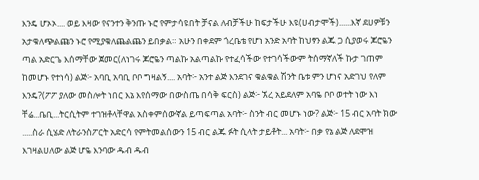እንዴ ሆኦኦ.... ወይ እዛው የናንተን ቅንጡ ኑሮ የምታሳዩበት ቻናል ለብቻችሁ ከፍታችሁ እዩ(ሀብታሞች)......እኛ ደሀዎቹን አታቁለጭልጩን ኑሮ የሚያቁለጨልጨን ይበቃል። አሁን በቀደም ጎረቤቴ የሆነ አንድ አባት ከህፃን ልጁ ጋ ሲያወሩ ጆሮዬን ጣል አድርጌ እሰማቸው ጀመር(ለነገሩ ጆሮዬን ጣልኩ አልጣልኩ የተፈሳችው የተገሳችውም ትሰማኛለች ኩታ ገጠም ከመሆኑ የተነሳ) ልጅ፦ አባቢ አባቢ ቦቦ ግዛልኝ.... አባት፦ አንተ ልጅ እንደገና ቁልቁል ሽንት ቤቱ ምን ሆነና አድገህ የለም እንዴ?(ፖፖ ያለው መስሎት ነበር እኔ እየሰማው በውስጤ በሳቅ ፍርስ) ልጅ፦ ኧረ አይደለም አባዬ ቦቦ ወተት ነው እነ ቸሬ...ቤቢ...ትርሲትም ተገዝቶላቸዋል አስቀምሰውኛል ይጣፍጣል አባት፦ ስንት ብር መሆኑ ነው? ልጅ፦ 15 ብር አባት ክው .....ስራ ሲሄድ ለትራንስፖርት አድርሳ የምትመልሰውን 15 ብር ልጁ ፉት ሲላት ታይቶት... አባት፦ በቃ የኔ ልጅ ለደሞዝ እገዛልሀለው ልጅ ሆዬ እንባው ዱብ ዱብ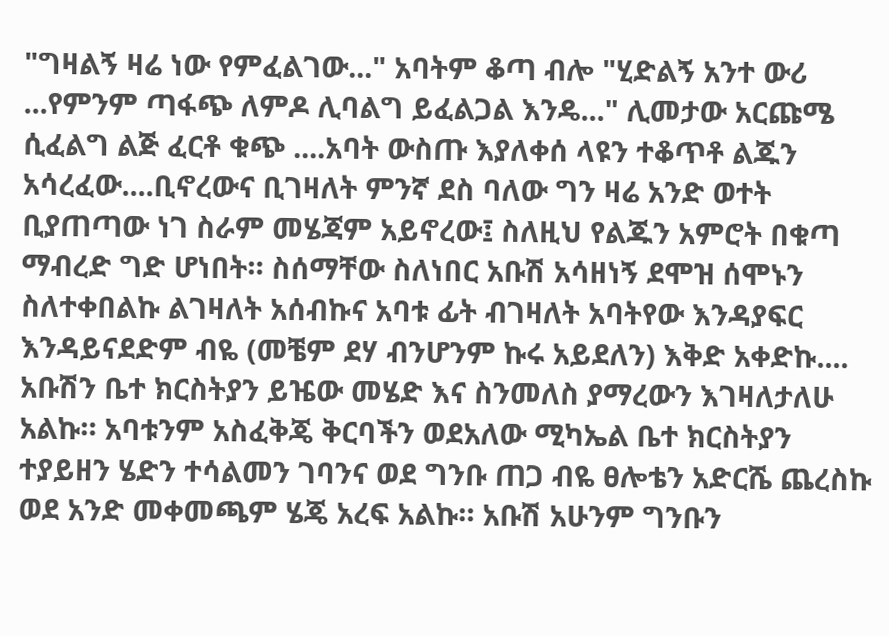"ግዛልኝ ዛሬ ነው የምፈልገው..." አባትም ቆጣ ብሎ "ሂድልኝ አንተ ውሪ ...የምንም ጣፋጭ ለምዶ ሊባልግ ይፈልጋል እንዴ..." ሊመታው አርጩሜ ሲፈልግ ልጅ ፈርቶ ቁጭ ....አባት ውስጡ እያለቀሰ ላዩን ተቆጥቶ ልጁን አሳረፈው....ቢኖረውና ቢገዛለት ምንኛ ደስ ባለው ግን ዛሬ አንድ ወተት ቢያጠጣው ነገ ስራም መሄጃም አይኖረው፤ ስለዚህ የልጁን አምሮት በቁጣ ማብረድ ግድ ሆነበት። ስሰማቸው ስለነበር አቡሽ አሳዘነኝ ደሞዝ ሰሞኑን ስለተቀበልኩ ልገዛለት አሰብኩና አባቱ ፊት ብገዛለት አባትየው እንዳያፍር እንዳይናደድም ብዬ (መቼም ደሃ ብንሆንም ኩሩ አይደለን) እቅድ አቀድኩ.... አቡሽን ቤተ ክርስትያን ይዤው መሄድ እና ስንመለስ ያማረውን እገዛለታለሁ አልኩ። አባቱንም አስፈቅጄ ቅርባችን ወደአለው ሚካኤል ቤተ ክርስትያን ተያይዘን ሄድን ተሳልመን ገባንና ወደ ግንቡ ጠጋ ብዬ ፀሎቴን አድርሼ ጨረስኩ ወደ አንድ መቀመጫም ሄጄ አረፍ አልኩ። አቡሽ አሁንም ግንቡን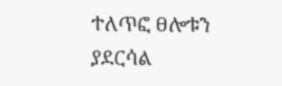ተለጥፎ ፀሎቱን ያደርሳል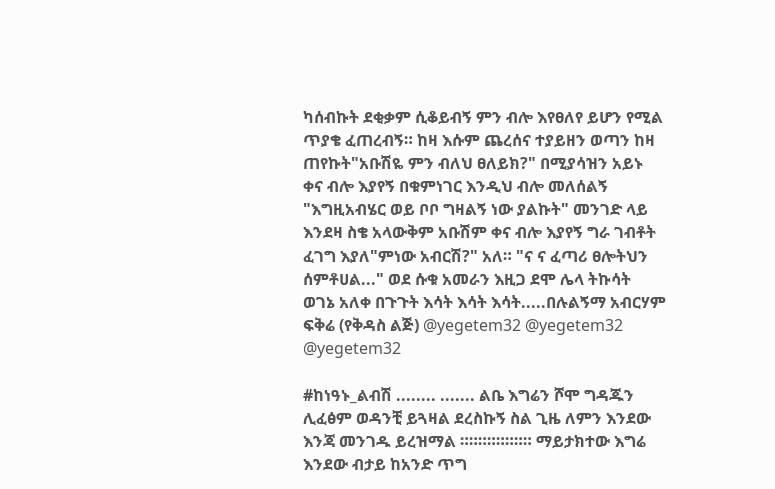ካሰብኩት ደቂቃም ሲቆይብኝ ምን ብሎ እየፀለየ ይሆን የሚል ጥያቄ ፈጠረብኝ። ከዛ እሱም ጨረሰና ተያይዘን ወጣን ከዛ ጠየኩት"አቡሽዬ ምን ብለህ ፀለይክ?" በሚያሳዝን አይኑ ቀና ብሎ እያየኝ በቁምነገር እንዲህ ብሎ መለሰልኝ "እግዚአብሄር ወይ ቦቦ ግዛልኝ ነው ያልኩት" መንገድ ላይ እንደዛ ስቄ አላውቅም አቡሽም ቀና ብሎ እያየኝ ግራ ገብቶት ፈገግ እያለ"ምነው አብርሽ?" አለ። "ና ና ፈጣሪ ፀሎትህን ሰምቶሀል..." ወደ ሱቁ አመራን እዚጋ ደሞ ሌላ ትኩሳት ወገኔ አለቀ በጉጉት እሳት እሳት እሳት.....በሉልኝማ አብርሃም ፍቅሬ (የቅዳስ ልጅ) @yegetem32 @yegetem32 @yegetem32

#ከነዓኑ_ልብሽ ........ ....... ልቤ እግሬን ሾሞ ግዳጁን ሊፈፅም ወዳንቺ ይጓዛል ደረስኩኝ ስል ጊዜ ለምን እንደው እንጃ መንገዱ ይረዝማል ።።።።።።።። ማይታክተው እግሬ እንደው ብታይ ከአንድ ጥግ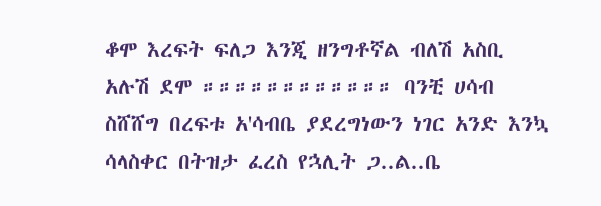ቆሞ እረፍት ፍለጋ እንጂ ዘንግቶኛል ብለሽ አስቢ አሉሽ ደሞ ።።።።።።።።።።።። ባንቺ ሀሳብ ስሸሸግ በረፍቱ አ'ሳብቤ ያደረግነውን ነገር አንድ እንኳ ሳላስቀር በትዝታ ፈረስ የኋሊት ጋ..ል..ቤ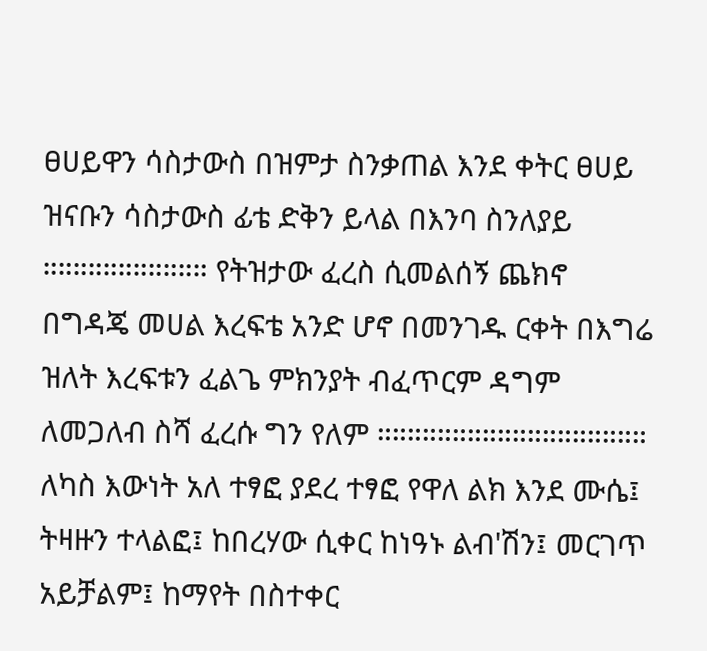ፀሀይዋን ሳስታውስ በዝምታ ስንቃጠል እንደ ቀትር ፀሀይ ዝናቡን ሳስታውስ ፊቴ ድቅን ይላል በእንባ ስንለያይ ።።።።።።።።።።። የትዝታው ፈረስ ሲመልሰኝ ጨክኖ በግዳጄ መሀል እረፍቴ አንድ ሆኖ በመንገዱ ርቀት በእግሬ ዝለት እረፍቱን ፈልጌ ምክንያት ብፈጥርም ዳግም ለመጋለብ ስሻ ፈረሱ ግን የለም ።።።።።።።።።።።።።።።።።። ለካስ እውነት አለ ተፃፎ ያደረ ተፃፎ የዋለ ልክ እንደ ሙሴ፤ ትዛዙን ተላልፎ፤ ከበረሃው ሲቀር ከነዓኑ ልብ'ሽን፤ መርገጥ አይቻልም፤ ከማየት በስተቀር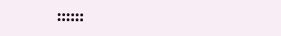።።።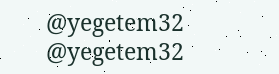@yegetem32 @yegetem32